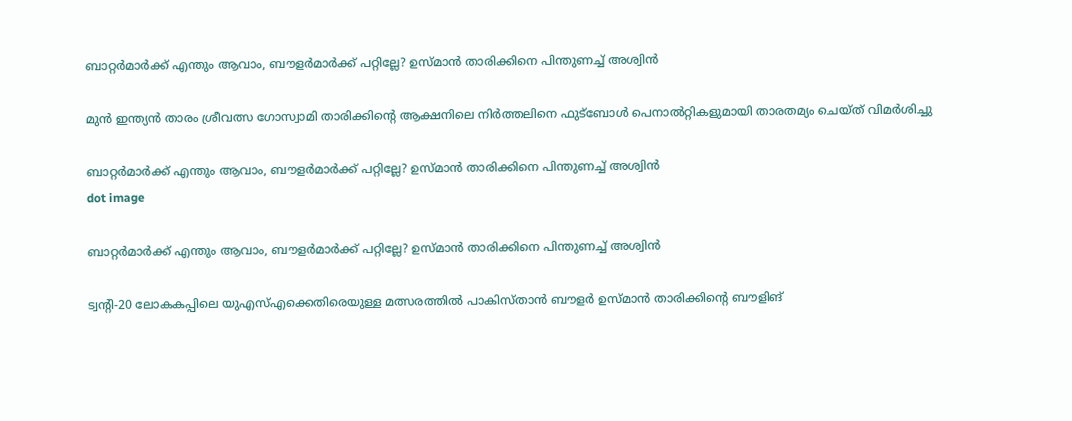ബാറ്റര്‍മാര്‍ക്ക് എന്തും ആവാം, ബൗളര്‍മാര്‍ക്ക് പറ്റില്ലേ? ഉസ്മാന്‍ താരിക്കിനെ പിന്തുണച്ച് അശ്വിന്‍

മുന്‍ ഇന്ത്യന്‍ താരം ശ്രീവത്സ ഗോസ്വാമി താരിക്കിന്റെ ആക്ഷനിലെ നിര്‍ത്തലിനെ ഫുട്ബോള്‍ പെനാല്‍റ്റികളുമായി താരതമ്യം ചെയ്ത് വിമര്‍ശിച്ചു

ബാറ്റര്‍മാര്‍ക്ക് എന്തും ആവാം, ബൗളര്‍മാര്‍ക്ക് പറ്റില്ലേ? ഉസ്മാന്‍ താരിക്കിനെ പിന്തുണച്ച് അശ്വിന്‍
dot image

ബാറ്റര്‍മാര്‍ക്ക് എന്തും ആവാം, ബൗളര്‍മാര്‍ക്ക് പറ്റില്ലേ? ഉസ്മാന്‍ താരിക്കിനെ പിന്തുണച്ച് അശ്വിന്‍

ട്വന്റി-20 ലോകകപ്പിലെ യുഎസ്എക്കെതിരെയുള്ള മത്സരത്തില്‍ പാകിസ്താന്‍ ബൗളര്‍ ഉസ്മാന്‍ താരിക്കിന്റെ ബൗളിങ്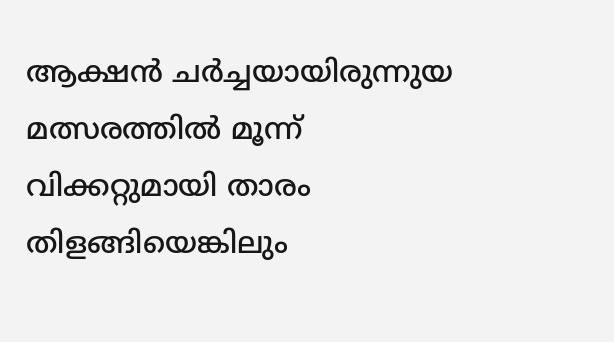ആക്ഷന്‍ ചര്‍ച്ചയായിരുന്നുയ മത്സരത്തില്‍ മൂന്ന് വിക്കറ്റുമായി താരം തിളങ്ങിയെങ്കിലും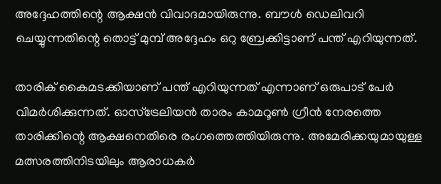അദ്ദേഹത്തിന്റെ ആക്ഷന്‍ വിവാദമായിരുന്നു. ബൗള്‍ ഡെലിവറി ചെയ്യുന്നതിന്റെ തൊട്ട് മുമ്പ് അദ്ദേഹം ഒറു ബ്രേക്കിട്ടാണ് പന്ത് എറിയുന്നത്.

താരിക് കൈമടക്കിയാണ് പന്ത് എറിയുന്നത് എന്നാണ് ഒരുപാട് പേര്‍ വിമര്‍ശിക്കുന്നത്. ഓസ്‌ട്രേലിയന്‍ താരം കാമറൂണ്‍ ഗ്രീന്‍ നേരത്തെ താരിക്കിന്റെ ആക്ഷനെതിരെ രംഗത്തെത്തിയിരുന്നു. അമേരിക്കയുമായുള്ള മത്സരത്തിനിടയിലും ആരാധകര്‍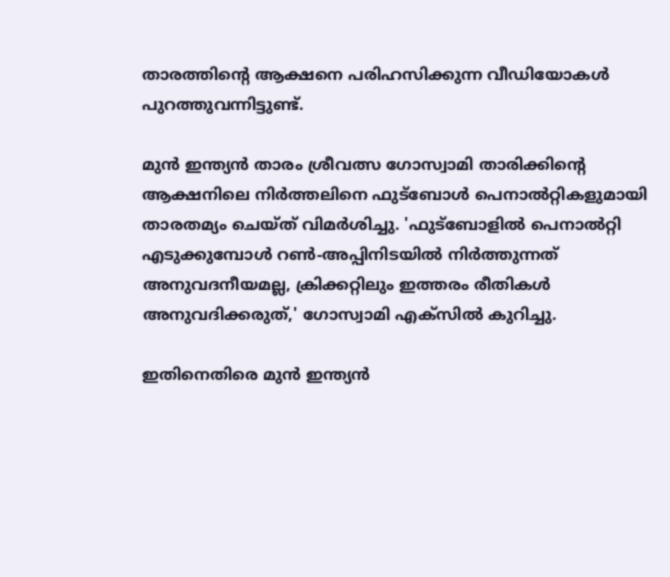താരത്തിന്റെ ആക്ഷനെ പരിഹസിക്കുന്ന വീഡിയോകള്‍ പുറത്തുവന്നിട്ടുണ്ട്.

മുന്‍ ഇന്ത്യന്‍ താരം ശ്രീവത്സ ഗോസ്വാമി താരിക്കിന്റെ ആക്ഷനിലെ നിര്‍ത്തലിനെ ഫുട്ബോള്‍ പെനാല്‍റ്റികളുമായി താരതമ്യം ചെയ്ത് വിമര്‍ശിച്ചു. 'ഫുട്ബോളില്‍ പെനാല്‍റ്റി എടുക്കുമ്പോള്‍ റണ്‍-അപ്പിനിടയില്‍ നിര്‍ത്തുന്നത് അനുവദനീയമല്ല, ക്രിക്കറ്റിലും ഇത്തരം രീതികള്‍ അനുവദിക്കരുത്,' ഗോസ്വാമി എക്‌സില്‍ കുറിച്ചു.

ഇതിനെതിരെ മുന്‍ ഇന്ത്യന്‍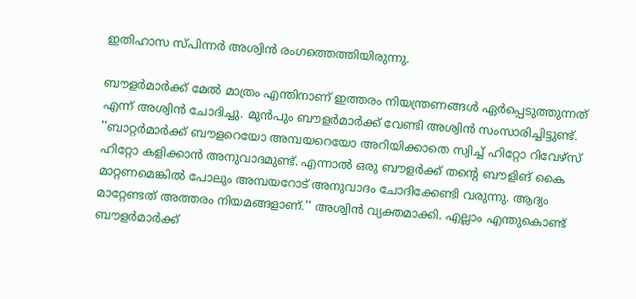ഇതിഹാസ സ്പിന്നര്‍ അശ്വിന്‍ രംഗത്തെത്തിയിരുന്നു.

ബൗളര്‍മാര്‍ക്ക് മേല്‍ മാത്രം എന്തിനാണ് ഇത്തരം നിയന്ത്രണങ്ങള്‍ ഏര്‍പ്പെടുത്തുന്നത് എന്ന് അശ്വിന്‍ ചോദിച്ചു. മുന്‍പും ബൗളര്‍മാര്‍ക്ക് വേണ്ടി അശ്വിന്‍ സംസാരിച്ചിട്ടുണ്ട്. ''ബാറ്റര്‍മാര്‍ക്ക് ബൗളറെയോ അമ്പയറെയോ അറിയിക്കാതെ സ്വിച്ച് ഹിറ്റോ റിവേഴ്സ് ഹിറ്റോ കളിക്കാന്‍ അനുവാദമുണ്ട്. എന്നാല്‍ ഒരു ബൗളര്‍ക്ക് തന്റെ ബൗളിങ് കൈ മാറ്റണമെങ്കില്‍ പോലും അമ്പയറോട് അനുവാദം ചോദിക്കേണ്ടി വരുന്നു. ആദ്യം മാറ്റേണ്ടത് അത്തരം നിയമങ്ങളാണ്.'' അശ്വിന്‍ വ്യക്തമാക്കി. എല്ലാം എന്തുകൊണ്ട് ബൗളര്‍മാര്‍ക്ക്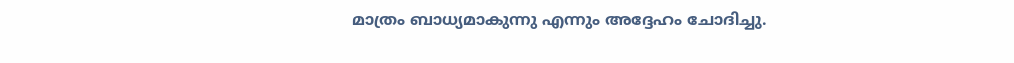മാത്രം ബാധ്യമാകുന്നു എന്നും അദ്ദേഹം ചോദിച്ചു.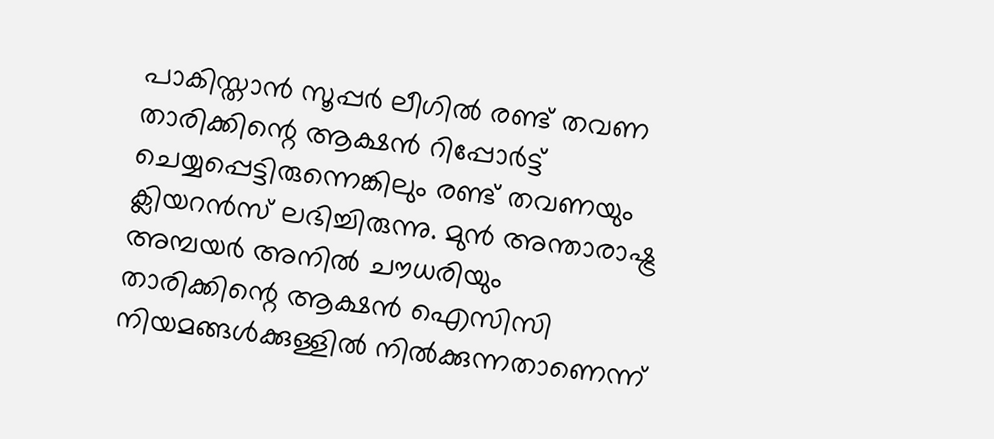പാകിസ്താന്‍ സൂപ്പര്‍ ലീഗില്‍ രണ്ട് തവണ താരിക്കിന്റെ ആക്ഷന്‍ റിപ്പോര്‍ട്ട് ചെയ്യപ്പെട്ടിരുന്നെങ്കിലും രണ്ട് തവണയും ക്ലിയറന്‍സ് ലഭിച്ചിരുന്നു. മുന്‍ അന്താരാഷ്ട്ര അമ്പയര്‍ അനില്‍ ചൗധരിയും താരിക്കിന്റെ ആക്ഷന്‍ ഐസിസി നിയമങ്ങള്‍ക്കുള്ളില്‍ നില്‍ക്കുന്നതാണെന്ന്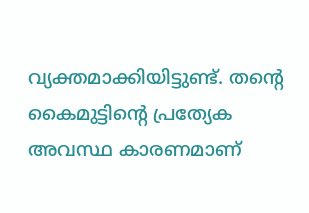വ്യക്തമാക്കിയിട്ടുണ്ട്. തന്റെ കൈമുട്ടിന്റെ പ്രത്യേക അവസ്ഥ കാരണമാണ്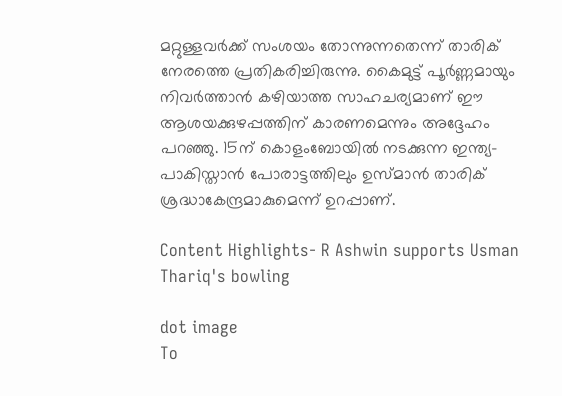മറ്റുള്ളവര്‍ക്ക് സംശയം തോന്നുന്നതെന്ന് താരിക് നേരത്തെ പ്രതികരിച്ചിരുന്നു. കൈമുട്ട് പൂര്‍ണ്ണമായും നിവര്‍ത്താന്‍ കഴിയാത്ത സാഹചര്യമാണ് ഈ ആശയക്കുഴപ്പത്തിന് കാരണമെന്നും അദ്ദേഹം പറഞ്ഞു. 15ന് കൊളംബോയില്‍ നടക്കുന്ന ഇന്ത്യ-പാകിസ്താന്‍ പോരാട്ടത്തിലും ഉസ്മാന്‍ താരിക് ശ്രദ്ധാകേന്ദ്രമാകുമെന്ന് ഉറപ്പാണ്.

Content Highlights- R Ashwin supports Usman Thariq's bowling

dot image
To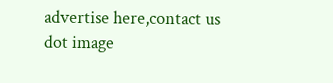advertise here,contact us
dot image